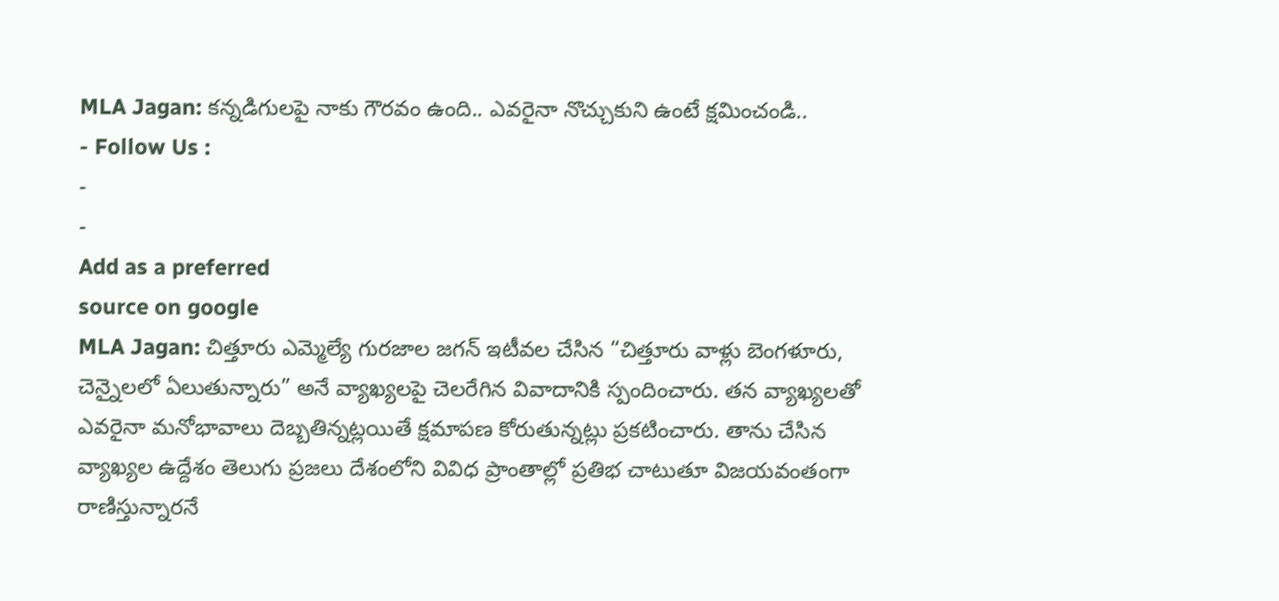MLA Jagan: కన్నడిగులపై నాకు గౌరవం ఉంది.. ఎవరైనా నొచ్చుకుని ఉంటే క్షమించండి..
- Follow Us :
-
-
Add as a preferred
source on google
MLA Jagan: చిత్తూరు ఎమ్మెల్యే గురజాల జగన్ ఇటీవల చేసిన “చిత్తూరు వాళ్లు బెంగళూరు, చెన్నైలలో ఏలుతున్నారు” అనే వ్యాఖ్యలపై చెలరేగిన వివాదానికి స్పందించారు. తన వ్యాఖ్యలతో ఎవరైనా మనోభావాలు దెబ్బతిన్నట్లయితే క్షమాపణ కోరుతున్నట్లు ప్రకటించారు. తాను చేసిన వ్యాఖ్యల ఉద్దేశం తెలుగు ప్రజలు దేశంలోని వివిధ ప్రాంతాల్లో ప్రతిభ చాటుతూ విజయవంతంగా రాణిస్తున్నారనే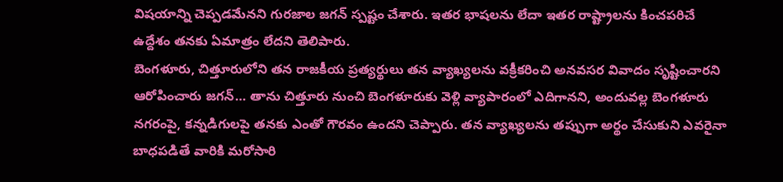విషయాన్ని చెప్పడమేనని గురజాల జగన్ స్పష్టం చేశారు. ఇతర భాషలను లేదా ఇతర రాష్ట్రాలను కించపరిచే ఉద్దేశం తనకు ఏమాత్రం లేదని తెలిపారు.
బెంగళూరు, చిత్తూరులోని తన రాజకీయ ప్రత్యర్థులు తన వ్యాఖ్యలను వక్రీకరించి అనవసర వివాదం సృష్టించారని ఆరోపించారు జగన్… తాను చిత్తూరు నుంచి బెంగళూరుకు వెళ్లి వ్యాపారంలో ఎదిగానని, అందువల్ల బెంగళూరు నగరంపై, కన్నడిగులపై తనకు ఎంతో గౌరవం ఉందని చెప్పారు. తన వ్యాఖ్యలను తప్పుగా అర్థం చేసుకుని ఎవరైనా బాధపడితే వారికి మరోసారి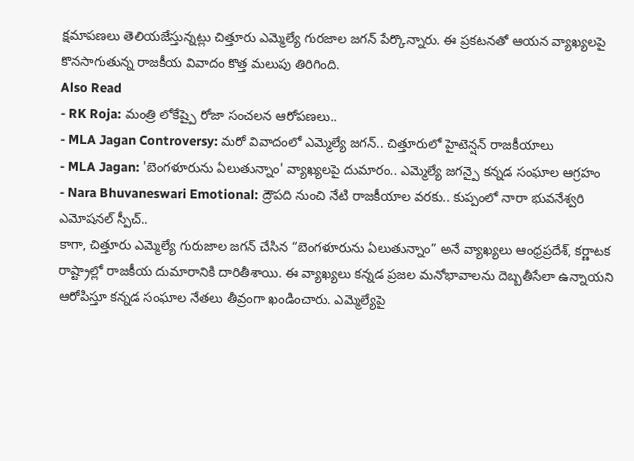క్షమాపణలు తెలియజేస్తున్నట్లు చిత్తూరు ఎమ్మెల్యే గురజాల జగన్ పేర్కొన్నారు. ఈ ప్రకటనతో ఆయన వ్యాఖ్యలపై కొనసాగుతున్న రాజకీయ వివాదం కొత్త మలుపు తిరిగింది.
Also Read
- RK Roja: మంత్రి లోకేష్పై రోజా సంచలన ఆరోపణలు..
- MLA Jagan Controversy: మరో వివాదంలో ఎమ్మెల్యే జగన్.. చిత్తూరులో హైటెన్షన్ రాజకీయాలు
- MLA Jagan: 'బెంగళూరును ఏలుతున్నాం' వ్యాఖ్యలపై దుమారం.. ఎమ్మెల్యే జగన్పై కన్నడ సంఘాల ఆగ్రహం
- Nara Bhuvaneswari Emotional: ద్రౌపది నుంచి నేటి రాజకీయాల వరకు.. కుప్పంలో నారా భువనేశ్వరి ఎమోషనల్ స్పీచ్..
కాగా, చిత్తూరు ఎమ్మెల్యే గురుజాల జగన్ చేసిన “బెంగళూరును ఏలుతున్నాం” అనే వ్యాఖ్యలు ఆంధ్రప్రదేశ్, కర్ణాటక రాష్ట్రాల్లో రాజకీయ దుమారానికి దారితీశాయి. ఈ వ్యాఖ్యలు కన్నడ ప్రజల మనోభావాలను దెబ్బతీసేలా ఉన్నాయని ఆరోపిస్తూ కన్నడ సంఘాల నేతలు తీవ్రంగా ఖండించారు. ఎమ్మెల్యేపై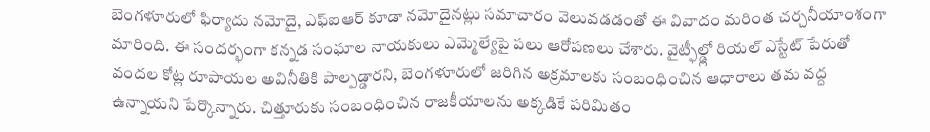బెంగళూరులో ఫిర్యాదు నమోదై, ఎఫ్ఐఆర్ కూడా నమోదైనట్లు సమాచారం వెలువడడంతో ఈ వివాదం మరింత చర్చనీయాంశంగా మారింది. ఈ సందర్భంగా కన్నడ సంఘాల నాయకులు ఎమ్మెల్యేపై పలు ఆరోపణలు చేశారు. వైట్ఫీల్డ్లో రియల్ ఎస్టేట్ పేరుతో వందల కోట్ల రూపాయల అవినీతికి పాల్పడ్డారని, బెంగళూరులో జరిగిన అక్రమాలకు సంబంధించిన ఆధారాలు తమ వద్ద ఉన్నాయని పేర్కొన్నారు. చిత్తూరుకు సంబంధించిన రాజకీయాలను అక్కడికే పరిమితం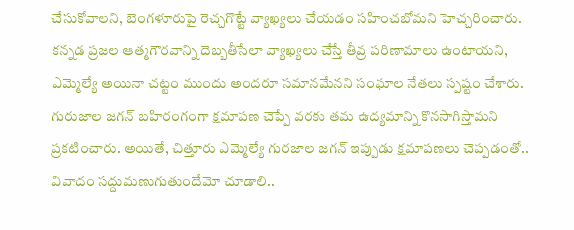చేసుకోవాలని, బెంగళూరుపై రెచ్చగొట్టే వ్యాఖ్యలు చేయడం సహించబోమని హెచ్చరించారు. కన్నడ ప్రజల ఆత్మగౌరవాన్ని దెబ్బతీసేలా వ్యాఖ్యలు చేస్తే తీవ్ర పరిణామాలు ఉంటాయని, ఎమ్మెల్యే అయినా చట్టం ముందు అందరూ సమానమేనని సంఘాల నేతలు స్పష్టం చేశారు. గురుజాల జగన్ బహిరంగంగా క్షమాపణ చెప్పే వరకు తమ ఉద్యమాన్ని కొనసాగిస్తామని ప్రకటించారు. అయితే, చిత్తూరు ఎమ్మెల్యే గురజాల జగన్ ఇప్పుడు క్షమాపణలు చెప్పడంతో.. వివాదం సద్దుమణుగుతుందేమో చూడాలి..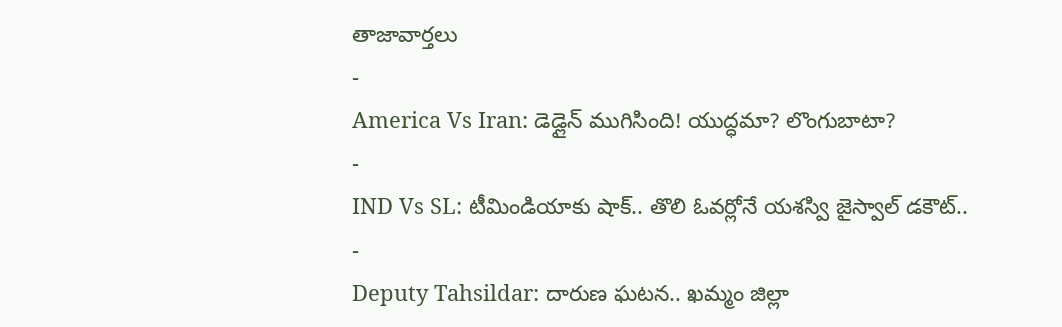తాజావార్తలు
-
America Vs Iran: డెడ్లైన్ ముగిసింది! యుద్ధమా? లొంగుబాటా?
-
IND Vs SL: టీమిండియాకు షాక్.. తొలి ఓవర్లోనే యశస్వి జైస్వాల్ డకౌట్..
-
Deputy Tahsildar: దారుణ ఘటన.. ఖమ్మం జిల్లా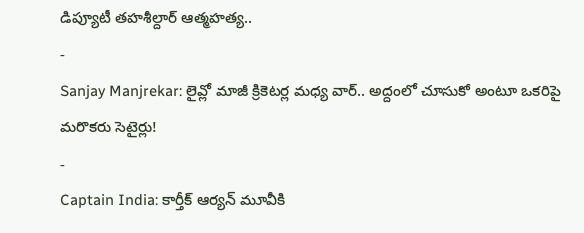డిప్యూటీ తహశీల్దార్ ఆత్మహత్య..
-
Sanjay Manjrekar: లైవ్లో మాజీ క్రికెటర్ల మధ్య వార్.. అద్దంలో చూసుకో అంటూ ఒకరిపై మరొకరు సెటైర్లు!
-
Captain India: కార్తీక్ ఆర్యన్ మూవీకి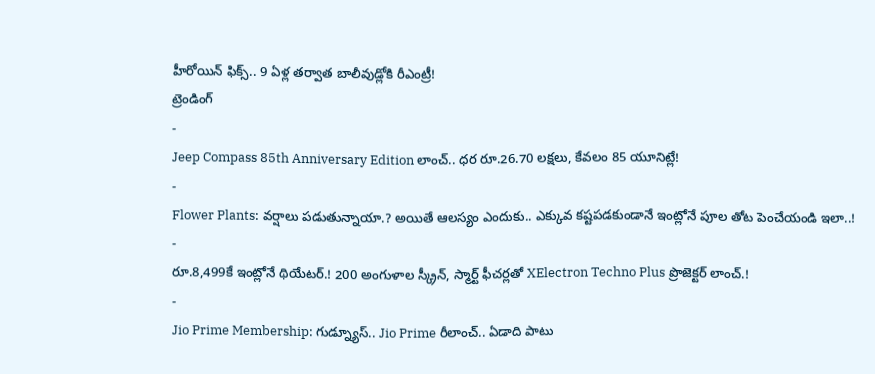హీరోయిన్ ఫిక్స్.. 9 ఏళ్ల తర్వాత బాలీవుడ్లోకి రీఎంట్రీ!
ట్రెండింగ్
-
Jeep Compass 85th Anniversary Edition లాంచ్.. ధర రూ.26.70 లక్షలు, కేవలం 85 యూనిట్లే!
-
Flower Plants: వర్షాలు పడుతున్నాయా.? అయితే ఆలస్యం ఎందుకు.. ఎక్కువ కష్టపడకుండానే ఇంట్లోనే పూల తోట పెంచేయండి ఇలా..!
-
రూ.8,499కే ఇంట్లోనే థియేటర్.! 200 అంగుళాల స్క్రీన్, స్మార్ట్ ఫీచర్లతో XElectron Techno Plus ప్రొజెక్టర్ లాంచ్.!
-
Jio Prime Membership: గుడ్న్యూస్.. Jio Prime రీలాంచ్.. ఏడాది పాటు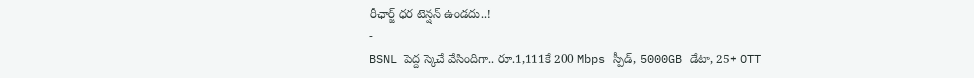రీఛార్జ్ ధర టెన్షన్ ఉండదు..!
-
BSNL పెద్ద స్కెచే వేసిందిగా.. రూ.1,111కే 200 Mbps స్పీడ్, 5000GB డేటా, 25+ OTT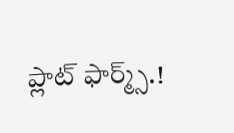ప్లాట్ ఫార్మ్స్.!